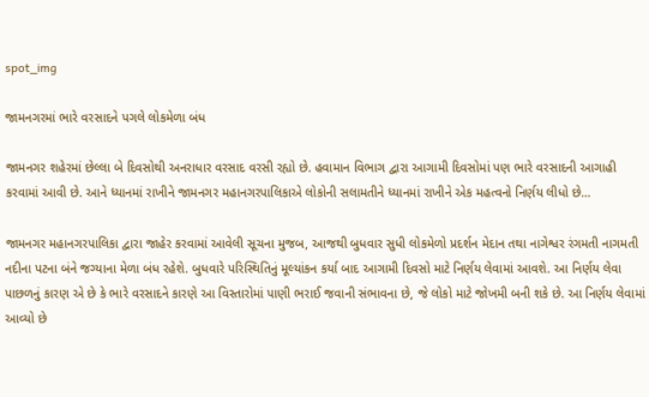spot_img

જામનગરમાં ભારે વરસાદને પગલે લોકમેળા બંધ

જામનગર શહેરમાં છેલ્લા બે દિવસોથી અનરાધાર વરસાદ વરસી રહ્યો છે. હવામાન વિભાગ દ્વારા આગામી દિવસોમાં પણ ભારે વરસાદની આગાહી કરવામાં આવી છે. આને ધ્યાનમાં રાખીને જામનગર મહાનગરપાલિકાએ લોકોની સલામતીને ધ્યાનમાં રાખીને એક મહત્વનો નિર્ણય લીધો છે…

જામનગર મહાનગરપાલિકા દ્વારા જાહેર કરવામાં આવેલી સૂચના મુજબ, આજથી બુધવાર સુધી લોકમેળો પ્રદર્શન મેદાન તથા નાગેશ્વર રંગમતી નાગમતી નદીના પટના બંને જગ્યાના મેળા બંધ રહેશે. બુધવારે પરિસ્થિતિનું મૂલ્યાંકન કર્યા બાદ આગામી દિવસો માટે નિર્ણય લેવામાં આવશે. આ નિર્ણય લેવા પાછળનું કારણ એ છે કે ભારે વરસાદને કારણે આ વિસ્તારોમાં પાણી ભરાઈ જવાની સંભાવના છે, જે લોકો માટે જોખમી બની શકે છે. આ નિર્ણય લેવામાં આવ્યો છે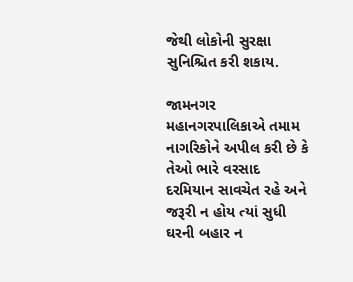જેથી લોકોની સુરક્ષા સુનિશ્ચિત કરી શકાય.

જામનગર મહાનગરપાલિકાએ તમામ નાગરિકોને અપીલ કરી છે કે તેઓ ભારે વરસાદ દરમિયાન સાવચેત રહે અને જરૂરી ન હોય ત્યાં સુધી ઘરની બહાર ન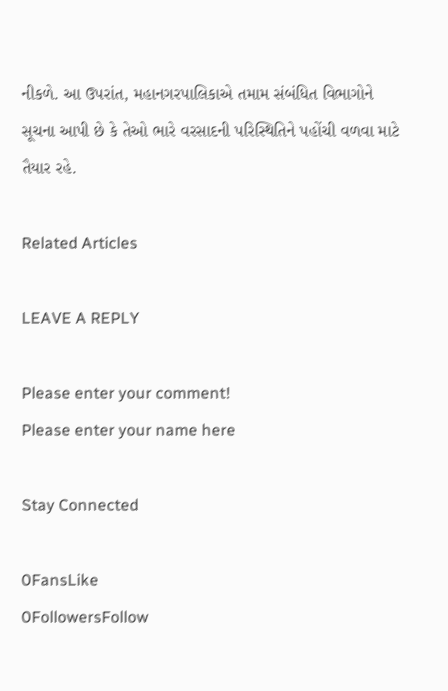નીકળે. આ ઉપરાંત, મહાનગરપાલિકાએ તમામ સંબંધિત વિભાગોને સૂચના આપી છે કે તેઓ ભારે વરસાદની પરિસ્થિતિને પહોંચી વળવા માટે તૈયાર રહે.

Related Articles

LEAVE A REPLY

Please enter your comment!
Please enter your name here

Stay Connected

0FansLike
0FollowersFollow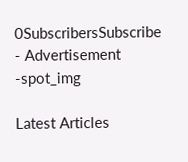0SubscribersSubscribe
- Advertisement -spot_img

Latest Articles